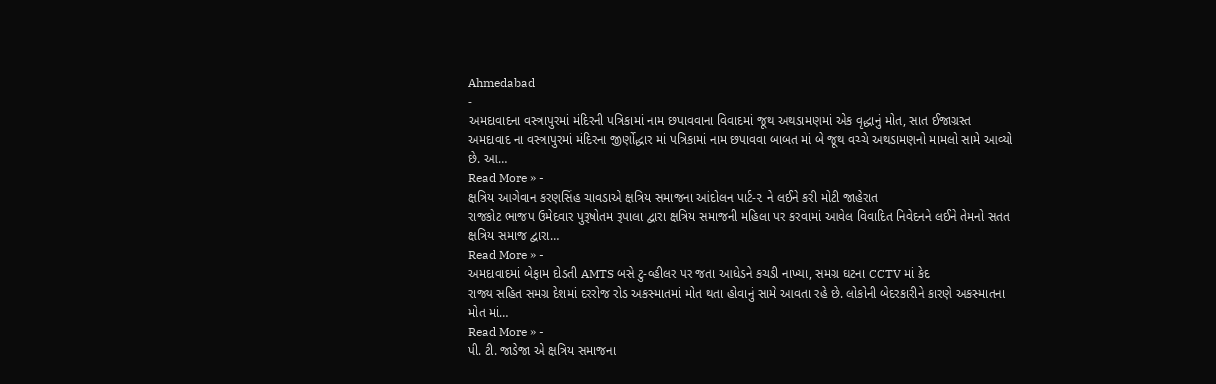Ahmedabad
-
અમદાવાદના વસ્ત્રાપુરમાં મંદિરની પત્રિકામાં નામ છપાવવાના વિવાદમાં જૂથ અથડામણમાં એક વૃદ્ધાનું મોત, સાત ઈજાગ્રસ્ત
અમદાવાદ ના વસ્ત્રાપુરમાં મંદિરના જીર્ણોદ્ધાર માં પત્રિકામાં નામ છપાવવા બાબત માં બે જૂથ વચ્ચે અથડામણનો મામલો સામે આવ્યો છે. આ…
Read More » -
ક્ષત્રિય આગેવાન કરણસિંહ ચાવડાએ ક્ષત્રિય સમાજના આંદોલન પાર્ટ-૨ ને લઈને કરી મોટી જાહેરાત
રાજકોટ ભાજપ ઉમેદવાર પુરૂષોતમ રૂપાલા દ્વારા ક્ષત્રિય સમાજની મહિલા પર કરવામાં આવેલ વિવાદિત નિવેદનને લઈને તેમનો સતત ક્ષત્રિય સમાજ દ્વારા…
Read More » -
અમદાવાદમાં બેફામ દોડતી AMTS બસે ટુ-વ્હીલર પર જતા આધેડને કચડી નાખ્યા, સમગ્ર ઘટના CCTV માં કેદ
રાજ્ય સહિત સમગ્ર દેશમાં દરરોજ રોડ અકસ્માતમાં મોત થતા હોવાનું સામે આવતા રહે છે. લોકોની બેદરકારીને કારણે અકસ્માતના મોત માં…
Read More » -
પી. ટી. જાડેજા એ ક્ષત્રિય સમાજના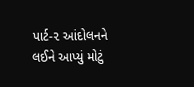પાર્ટ-૨ આંદોલનને લઈને આપ્યું મોટું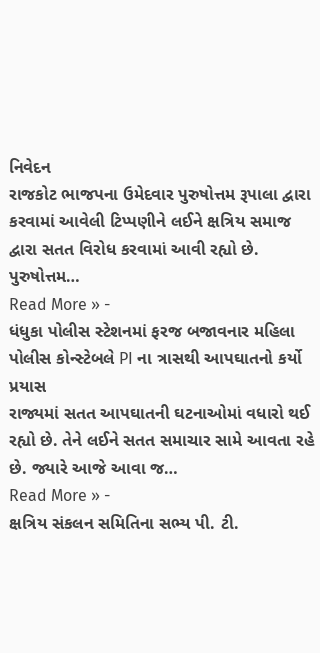નિવેદન
રાજકોટ ભાજપના ઉમેદવાર પુરુષોત્તમ રૂપાલા દ્વારા કરવામાં આવેલી ટિપ્પણીને લઈને ક્ષત્રિય સમાજ દ્વારા સતત વિરોધ કરવામાં આવી રહ્યો છે. પુરુષોત્તમ…
Read More » -
ધંધુકા પોલીસ સ્ટેશનમાં ફરજ બજાવનાર મહિલા પોલીસ કોન્સ્ટેબલે PI ના ત્રાસથી આપઘાતનો કર્યો પ્રયાસ
રાજ્યમાં સતત આપઘાતની ઘટનાઓમાં વધારો થઈ રહ્યો છે. તેને લઈને સતત સમાચાર સામે આવતા રહે છે. જ્યારે આજે આવા જ…
Read More » -
ક્ષત્રિય સંકલન સમિતિના સભ્ય પી. ટી.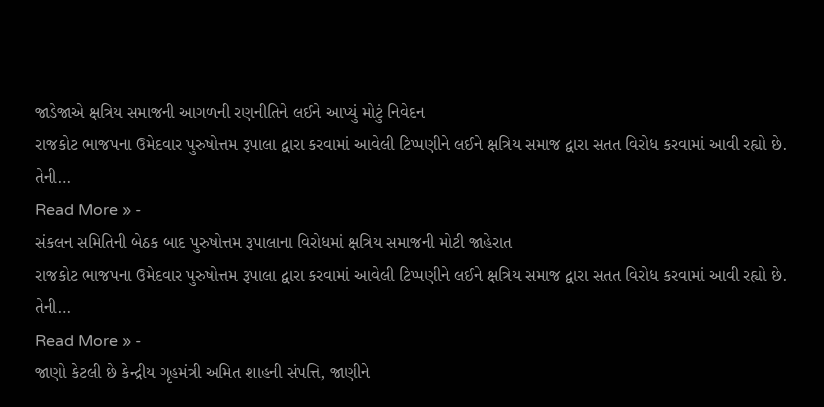જાડેજાએ ક્ષત્રિય સમાજની આગળની રણનીતિને લઈને આપ્યું મોટું નિવેદન
રાજકોટ ભાજપના ઉમેદવાર પુરુષોત્તમ રૂપાલા દ્વારા કરવામાં આવેલી ટિપ્પણીને લઈને ક્ષત્રિય સમાજ દ્વારા સતત વિરોધ કરવામાં આવી રહ્યો છે. તેની…
Read More » -
સંકલન સમિતિની બેઠક બાદ પુરુષોત્તમ રૂપાલાના વિરોધમાં ક્ષત્રિય સમાજની મોટી જાહેરાત
રાજકોટ ભાજપના ઉમેદવાર પુરુષોત્તમ રૂપાલા દ્વારા કરવામાં આવેલી ટિપ્પણીને લઈને ક્ષત્રિય સમાજ દ્વારા સતત વિરોધ કરવામાં આવી રહ્યો છે. તેની…
Read More » -
જાણો કેટલી છે કેન્દ્રીય ગૃહમંત્રી અમિત શાહની સંપત્તિ, જાણીને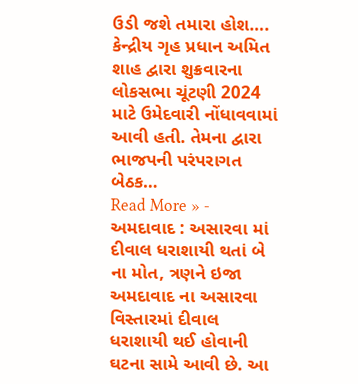ઉડી જશે તમારા હોશ….
કેન્દ્રીય ગૃહ પ્રધાન અમિત શાહ દ્વારા શુક્રવારના લોકસભા ચૂંટણી 2024 માટે ઉમેદવારી નોંધાવવામાં આવી હતી. તેમના દ્વારા ભાજપની પરંપરાગત બેઠક…
Read More » -
અમદાવાદ : અસારવા માં દીવાલ ધરાશાયી થતાં બે ના મોત, ત્રણને ઇજા
અમદાવાદ ના અસારવા વિસ્તારમાં દીવાલ ધરાશાયી થઈ હોવાની ઘટના સામે આવી છે. આ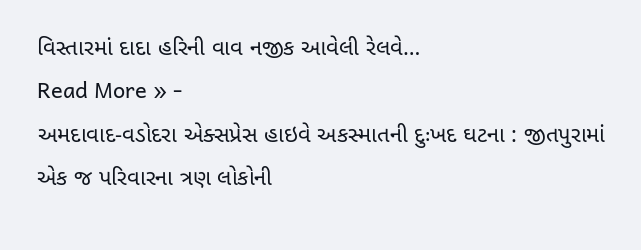વિસ્તારમાં દાદા હરિની વાવ નજીક આવેલી રેલવે…
Read More » -
અમદાવાદ-વડોદરા એક્સપ્રેસ હાઇવે અકસ્માતની દુઃખદ ઘટના : જીતપુરામાં એક જ પરિવારના ત્રણ લોકોની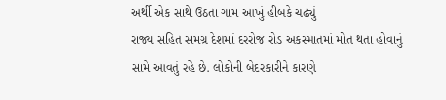અર્થી એક સાથે ઉઠતા ગામ આખું હીબકે ચઢ્યું
રાજ્ય સહિત સમગ્ર દેશમાં દરરોજ રોડ અકસ્માતમાં મોત થતા હોવાનું સામે આવતું રહે છે. લોકોની બેદરકારીને કારણે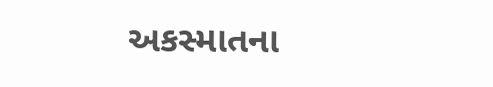અકસ્માતના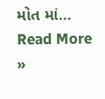મોત માં…
Read More »